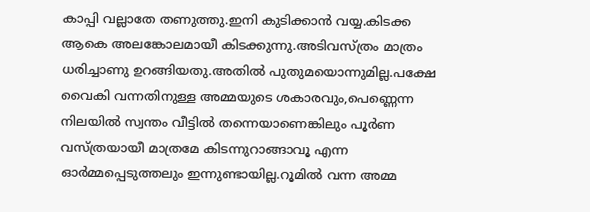കാപ്പി വല്ലാതേ തണുത്തു.ഇനി കുടിക്കാന്‍ വയ്യ.കിടക്ക ആകെ അലങ്കോലമായീ കിടക്കുന്നു.അടിവസ്ത്രം മാത്രം ധരിച്ചാണു ഉറങ്ങിയതു.അതില്‍ പുതുമയൊന്നുമില്ല.പക്ഷേ വൈകി വന്നതിനുള്ള അമ്മയുടെ ശകാരവും,പെണ്ണെന്ന നിലയില്‍ സ്വന്തം വീട്ടില്‍ തന്നെയാണെങ്കിലും പൂര്‍ണ വസ്ത്രയായീ മാത്രമേ കിടന്നുറാങ്ങാവൂ എന്ന ഓര്‍മ്മപ്പെടുത്തലും ഇന്നുണ്ടായില്ല.റൂമില്‍ വന്ന അമ്മ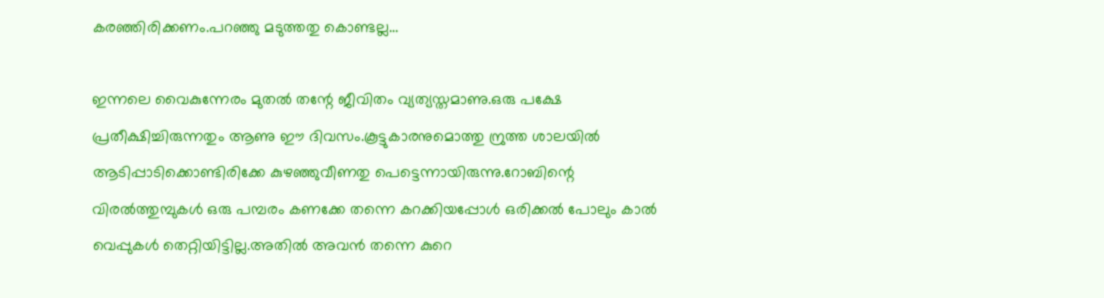കരഞ്ഞിരിക്കണം.പറഞ്ഞു മടുത്തതു കൊണ്ടല്ല…

ഇന്നലെ വൈകുന്നേരം മുതല്‍ തന്റേ ജീവിതം വ്യത്യസ്തമാണു.ഒരു പക്ഷേ പ്രതീക്ഷിച്ചിരുന്നതും ആണു ഈ ദിവസം.കൂട്ടുകാരനുമൊത്തു ന്രുത്ത ശാലയില്‍ ആടിപ്പാടിക്കൊണ്ടിരിക്കേ കുഴഞ്ഞുവീണതു പെട്ടെന്നായിരുന്നു.റോബിന്റെ വിരല്‍ത്തുമ്പുകള്‍ ഒരു പമ്പരം കണക്കേ തന്നെ കറക്കിയപ്പോള്‍ ഒരിക്കല്‍ പോലും കാല്‍ വെപ്പുകള്‍ തെറ്റിയിട്ടില്ല.അതില്‍ അവന്‍ തന്നെ കുറെ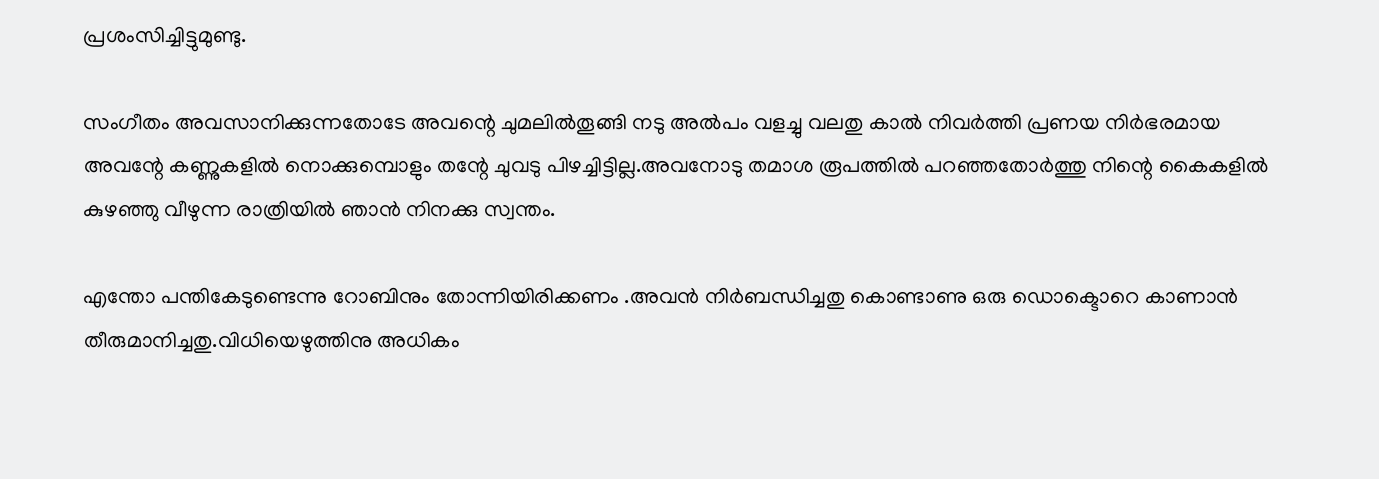പ്രശംസിച്ചിട്ടുമുണ്ടു.

സംഗീതം അവസാനിക്കുന്നതോടേ അവന്റെ ചുമലില്‍തൂങ്ങി നടു അല്‍പം വളച്ചു വലതു കാല്‍ നിവര്‍ത്തി പ്രണയ നിര്‍ഭരമായ അവന്റേ കണ്ണുകളില്‍ നൊക്കുമ്പൊളും തന്റേ ചുവടു പിഴച്ചിട്ടില്ല.അവനോടു തമാശ രൂപത്തില്‍ പറഞ്ഞതോര്‍ത്തു നിന്റെ കൈകളില്‍ കുഴഞ്ഞു വീഴുന്ന രാത്രിയില്‍ ഞാന്‍ നിനക്കു സ്വന്തം.

എന്തോ പന്തികേടുണ്ടെന്നു റോബിനും തോന്നിയിരിക്കണം .അവന്‍ നിര്‍ബന്ധിച്ചതു കൊണ്ടാണു ഒരു ഡൊക്ടൊറെ കാണാന്‍ തീരുമാനിച്ചതു.വിധിയെഴുത്തിനു അധികം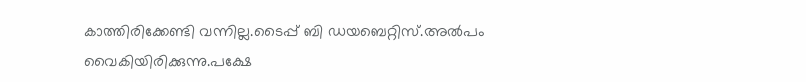കാത്തിരിക്കേണ്ടി വന്നില്ല.ടൈപ്പ്‌ ബി ഡയബെറ്റിസ്‌.അല്‍പം വൈകിയിരിക്കുന്നു.പക്ഷേ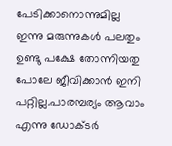പേടിക്കാനൊന്നുമില്ല ഇന്നു മരുന്നുകള്‍ പലതും ഉണ്ടു പക്ഷേ തോന്നിയതു പോലേ ജീവിക്കാന്‍ ഇനി പറ്റില്ല.പാരമ്പര്യം ആവാം എന്നു ഡോക്ടര്‍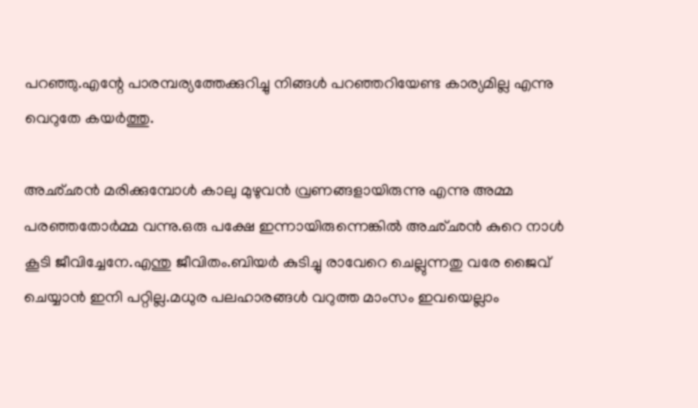പറഞ്ഞു.എന്റേ പാരമ്പര്യത്തേക്കുറിച്ചു നിങ്ങള്‍ പറഞ്ഞറിയേണ്ട കാര്യമില്ല എന്നു വെറുതേ കയര്‍ത്തു.

അഛ്ഛന്‍ മരിക്കുമ്പോള്‍ കാലു മുഴുവന്‍ വ്രണങ്ങളായിരുന്നു എന്നു അമ്മ പരഞ്ഞതോര്‍മ്മ വന്നു.ഒരു പക്ഷേ ഇന്നായിരുന്നെങ്കില്‍ അഛ്ഛന്‍ കുറെ നാള്‍ കൂടി ജീവിച്ചേനേ.എന്തു ജീവിതം.ബിയര്‍ കുടിച്ചു രാവേറെ ചെല്ലുന്നതു വരേ ജൈവ്‌ ചെയ്യാന്‍ ഇനി പറ്റില്ല.മധുര പലഹാരങ്ങള്‍ വറുത്ത മാംസം ഇവയെല്ലാം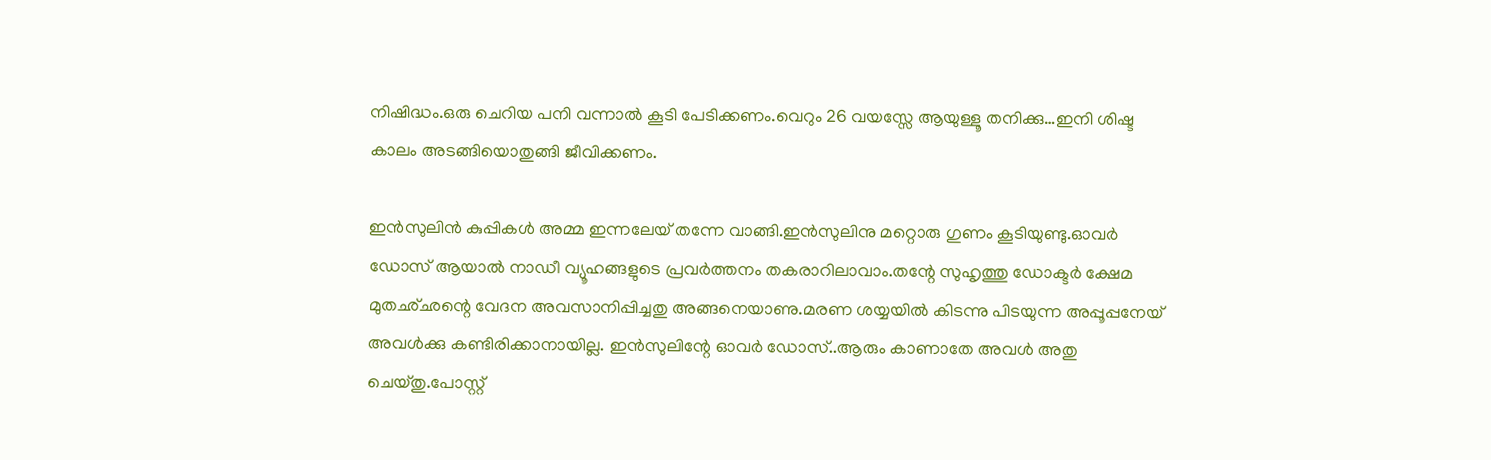നിഷിദ്ധം.ഒരു ചെറിയ പനി വന്നാല്‍ കൂടി പേടിക്കണം.വെറും 26 വയസ്സേ ആയുള്ളൂ തനിക്കു…ഇനി ശിഷ്ട കാലം അടങ്ങിയൊതുങ്ങി ജീവിക്കണം.

ഇന്‍സുലിന്‍ കുപ്പികള്‍ അമ്മ ഇന്നലേയ്‌ തന്നേ വാങ്ങി.ഇന്‍സുലിനു മറ്റൊരു ഗുണം കൂടിയുണ്ടു.ഓവര്‍ ഡോസ്‌ ആയാല്‍ നാഡീ വ്യൂഹങ്ങളുടെ പ്രവര്‍ത്തനം തകരാറിലാവാം.തന്റേ സുഹൃത്തു ഡോക്ടര്‍ ക്ഷേമ മുതഛ്ഛന്റെ വേദന അവസാനിപ്പിച്ചതു അങ്ങനെയാണു.മരണ ശയ്യയില്‍ കിടന്നു പിടയുന്ന അപ്പൂപ്പനേയ്‌ അവള്‍ക്കു കണ്ടിരിക്കാനായില്ല. ഇന്‍സുലിന്റേ ഓവര്‍ ഡോസ്‌..ആരും കാണാതേ അവള്‍ അതു ചെയ്തു.പോസ്റ്റ്‌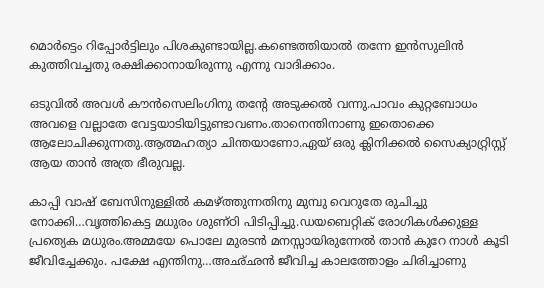മൊര്‍ട്ടെം റിപ്പോര്‍ട്ടിലും പിശകുണ്ടായില്ല.കണ്ടെത്തിയാല്‍ തന്നേ ഇന്‍സുലിന്‍ കുത്തിവച്ചതു രക്ഷിക്കാനായിരുന്നു എന്നു വാദിക്കാം.

ഒടുവില്‍ അവള്‍ കൗന്‍സെലിംഗിനു തന്റേ അടുക്കല്‍ വന്നു.പാവം കുറ്റബോധം അവളെ വല്ലാതേ വേട്ടയാടിയിട്ടുണ്ടാവണം.താനെന്തിനാണു ഇതൊക്കെ ആലോചിക്കുന്നതു.ആത്മഹത്യാ ചിന്തയാണോ.ഏയ്‌ ഒരു ക്ലിനിക്കല്‍ സൈക്യാറ്റ്രിസ്റ്റ്‌ ആയ താന്‍ അത്ര ഭീരുവല്ല.

കാപ്പി വാഷ്‌ ബേസിനുള്ളില്‍ കമഴ്ത്തുന്നതിനു മുമ്പു വെറുതേ രുചിച്ചു നോക്കി…വൃത്തികെട്ട മധുരം ശുണ്ഠി പിടിപ്പിച്ചു.ഡയബെറ്റിക്‌ രോഗികള്‍ക്കുള്ള പ്രത്യെക മധുരം.അമ്മയേ പൊലേ മുരടന്‍ മനസ്സായിരുന്നേല്‍ താന്‍ കുറേ നാള്‍ കൂടി ജീവിച്ചേക്കും. പക്ഷേ എന്തിനു…അഛ്ഛന്‍ ജീവിച്ച കാലത്തോളം ചിരിച്ചാണു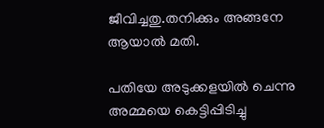ജീവിച്ചതു.തനിക്കും അങ്ങനേ ആയാല്‍ മതി.

പതിയേ അടുക്കളയില്‍ ചെന്നു അമ്മയെ കെട്ടിപ്പിടിച്ചു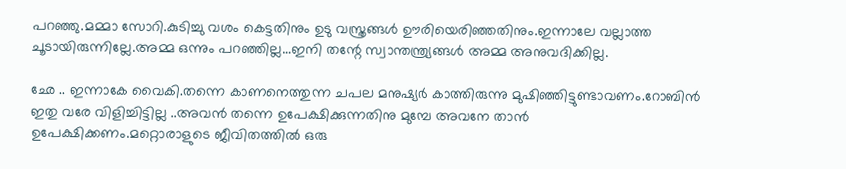പറഞ്ഞു.മമ്മാ സോറി.കുടിച്ചു വശം കെട്ടതിനും ഉടു വസ്ത്രങ്ങള്‍ ഊരിയെരിഞ്ഞതിനും.ഇന്നാലേ വല്ലാത്ത ചൂടായിരുന്നില്ലേ.അമ്മ ഒന്നും പറഞ്ഞില്ല…ഇനി തന്റേ സ്വാന്തന്ത്ര്യങ്ങള്‍ അമ്മ അനുവദിക്കില്ല.

ഛേ .. ഇന്നാകേ വൈകി.തന്നെ കാണനെത്തുന്ന ചപല മനുഷ്യര്‍ കാത്തിരുന്നു മുഷിഞ്ഞിട്ടുണ്ടാവണം.റോബിന്‍ ഇതു വരേ വിളിച്ചിട്ടില്ല ..അവന്‍ തന്നെ ഉപേക്ഷിക്കുന്നതിനു മുമ്പേ അവനേ താന്‍ ഉപേക്ഷിക്കണം.മറ്റൊരാളുടെ ജീവിതത്തില്‍ ഒരു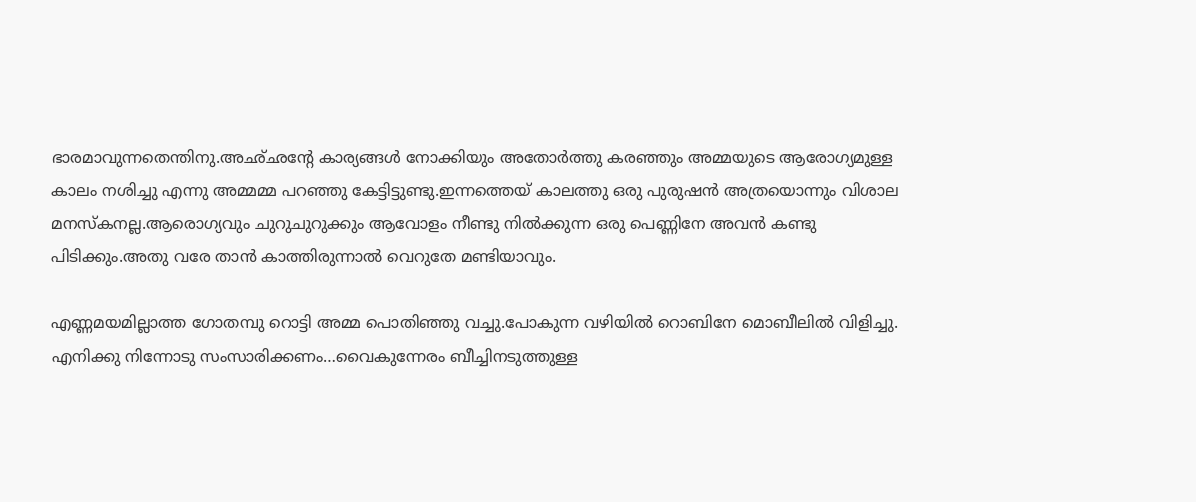ഭാരമാവുന്നതെന്തിനു.അഛ്ഛന്റേ കാര്യങ്ങള്‍ നോക്കിയും അതോര്‍ത്തു കരഞ്ഞും അമ്മയുടെ ആരോഗ്യമുള്ള കാലം നശിച്ചു എന്നു അമ്മമ്മ പറഞ്ഞു കേട്ടിട്ടുണ്ടു.ഇന്നത്തെയ്‌ കാലത്തു ഒരു പുരുഷന്‍ അത്രയൊന്നും വിശാല മനസ്കനല്ല.ആരൊഗ്യവും ചുറുചുറുക്കും ആവോളം നീണ്ടു നില്‍ക്കുന്ന ഒരു പെണ്ണിനേ അവന്‍ കണ്ടു പിടിക്കും.അതു വരേ താന്‍ കാത്തിരുന്നാല്‍ വെറുതേ മണ്ടിയാവും.

എണ്ണമയമില്ലാത്ത ഗോതമ്പു റൊട്ടി അമ്മ പൊതിഞ്ഞു വച്ചു.പോകുന്ന വഴിയില്‍ റൊബിനേ മൊബീലില്‍ വിളിച്ചു.
എനിക്കു നിന്നോടു സംസാരിക്കണം…വൈകുന്നേരം ബീച്ചിനടുത്തുള്ള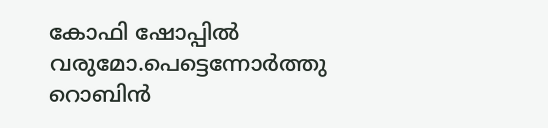കോഫി ഷോപ്പില്‍ വരുമോ.പെട്ടെന്നോര്‍ത്തു റൊബിന്‍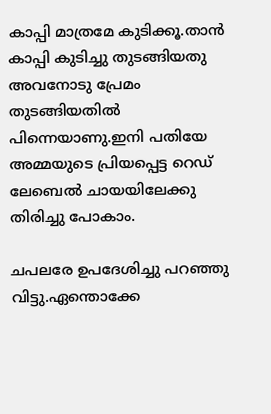കാപ്പി മാത്രമേ കുടിക്കൂ.താന്‍ കാപ്പി കുടിച്ചു തുടങ്ങിയതു അവനോടു പ്രേമം തുടങ്ങിയതില്‍ പിന്നെയാണു.ഇനി പതിയേ അമ്മയുടെ പ്രിയപ്പെട്ട റെഡ്‌ ലേബെല്‍ ചായയിലേക്കു തിരിച്ചു പോകാം.

ചപലരേ ഉപദേശിച്ചു പറഞ്ഞു വിട്ടു.ഏന്തൊക്കേ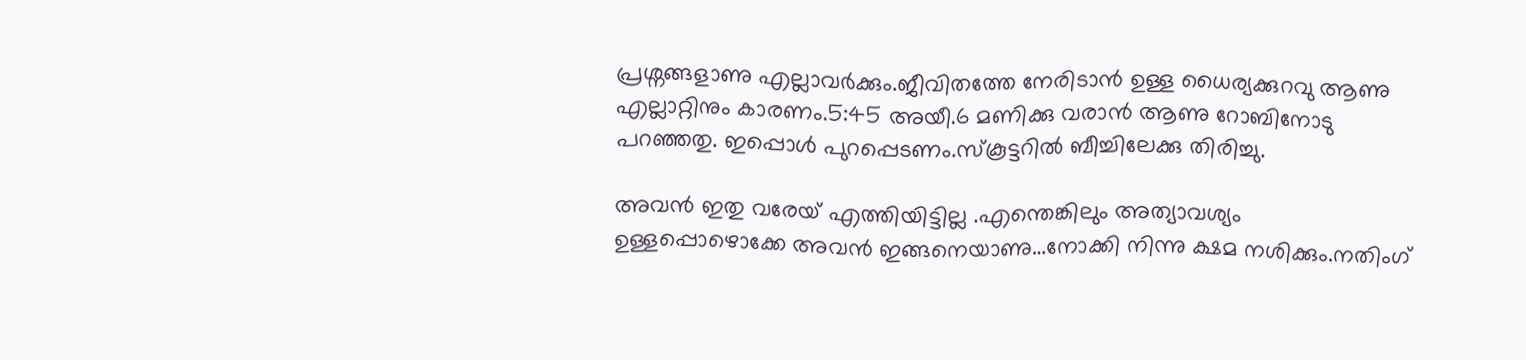പ്രശ്നങ്ങളാണു എല്ലാവര്‍ക്കും.ജീവിതത്തേ നേരിടാന്‍ ഉള്ള ധൈര്യക്കുറവു ആണു എല്ലാറ്റിനും കാരണം.5:45 അയീ.6 മണിക്കു വരാന്‍ ആണു റോബിനോടു പറഞ്ഞതു. ഇപ്പൊള്‍ പുറപ്പെടണം.സ്കൂട്ടറില്‍ ബീച്ചിലേക്കു തിരിച്ചു.

അവന്‍ ഇതു വരേയ്‌ എത്തിയിട്ടില്ല .എന്തെങ്കിലും അത്യാവശ്യം ഉള്ളപ്പൊഴൊക്കേ അവന്‍ ഇങ്ങനെയാണു…നോക്കി നിന്നു ക്ഷമ നശിക്കും.നതിംഗ്‌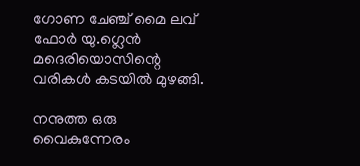ഗോണ ചേഞ്ച്‌ മൈ ലവ്‌ ഫോര്‍ യു.ഗ്ലെന്‍ മദെരിയൊസിന്റെ വരികള്‍ കടയില്‍ മുഴങ്ങി.

നനുത്ത ഒരു വൈകുന്നേരം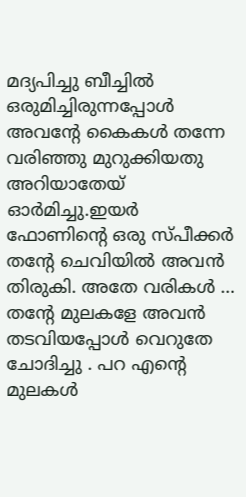മദ്യപിച്ചു ബീച്ചില്‍ ഒരുമിച്ചിരുന്നപ്പോള്‍ അവന്റേ കൈകള്‍ തന്നേ വരിഞ്ഞു മുറുക്കിയതു അറിയാതേയ്‌ ഓര്‍മിച്ചു.ഇയര്‍ ഫോണിന്റെ ഒരു സ്പീക്കര്‍ തന്റേ ചെവിയില്‍ അവന്‍ തിരുകി. അതേ വരികള്‍ … തന്റേ മുലകളേ അവന്‍ തടവിയപ്പോള്‍ വെറുതേ ചോദിച്ചു . പറ എന്റെ മുലകള്‍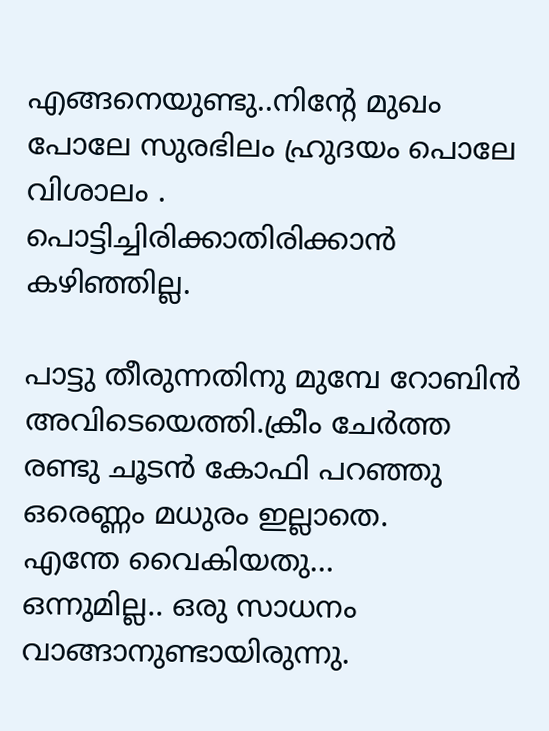എങ്ങനെയുണ്ടു..നിന്റേ മുഖം പോലേ സുരഭിലം ഹ്രുദയം പൊലേ വിശാലം . പൊട്ടിച്ചിരിക്കാതിരിക്കാന്‍ കഴിഞ്ഞില്ല.

പാട്ടു തീരുന്നതിനു മുമ്പേ റോബിന്‍ അവിടെയെത്തി.ക്രീം ചേര്‍ത്ത രണ്ടു ചൂടന്‍ കോഫി പറഞ്ഞു ഒരെണ്ണം മധുരം ഇല്ലാതെ.
എന്തേ വൈകിയതു…
ഒന്നുമില്ല.. ഒരു സാധനം വാങ്ങാനുണ്ടായിരുന്നു.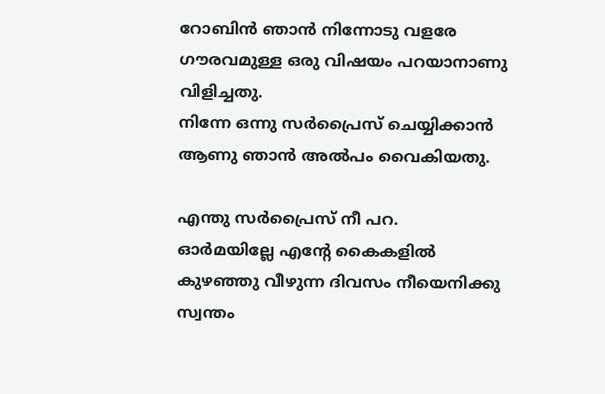റോബിന്‍ ഞാന്‍ നിന്നോടു വളരേ ഗൗരവമുള്ള ഒരു വിഷയം പറയാനാണു വിളിച്ചതു.
നിന്നേ ഒന്നു സര്‍പ്രൈസ്‌ ചെയ്യിക്കാന്‍ ആണു ഞാന്‍ അല്‍പം വൈകിയതു.

എന്തു സര്‍പ്രൈസ്‌ നീ പറ.
ഓര്‍മയില്ലേ എന്റേ കൈകളില്‍ കുഴഞ്ഞു വീഴുന്ന ദിവസം നീയെനിക്കു സ്വന്തം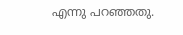എന്നു പറഞ്ഞതു.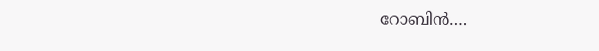റോബിന്‍….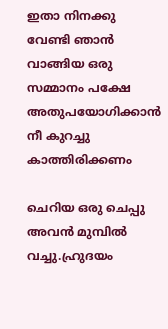ഇതാ നിനക്കു വേണ്ടി ഞാന്‍ വാങ്ങിയ ഒരു സമ്മാനം പക്ഷേ അതുപയോഗിക്കാന്‍ നീ കുറച്ചു കാത്തിരിക്കണം

ചെറിയ ഒരു ചെപ്പു അവന്‍ മുമ്പില്‍ വച്ചു.ഹ്രുദയം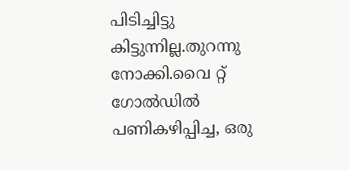പിടിച്ചിട്ടു കിട്ടുന്നില്ല.തുറന്നു നോക്കി.വൈ റ്റ്‌ ഗോല്‍ഡില്‍ പണികഴിപ്പിച്ച, ഒരു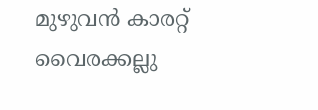മുഴുവന്‍ കാരറ്റ്‌ വൈരക്കല്ലു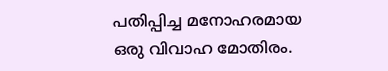പതിപ്പിച്ച മനോഹരമായ ഒരു വിവാഹ മോതിരം.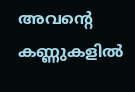അവന്റെ കണ്ണുകളില്‍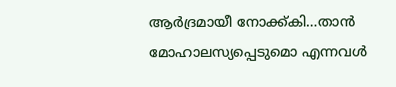ആര്‍ദ്രമായീ നോക്ക്കി…താന്‍ മോഹാലസ്യപ്പെടുമൊ എന്നവള്‍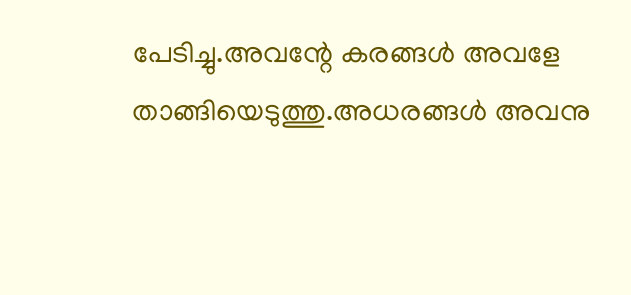പേടിച്ചു.അവന്റേ കരങ്ങള്‍ അവളേ താങ്ങിയെടുത്തു.അധരങ്ങള്‍ അവനു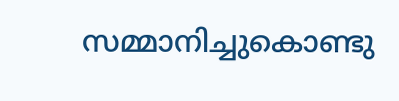സമ്മാനിച്ചുകൊണ്ടു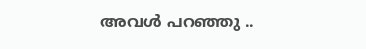അവള്‍ പറഞ്ഞു ..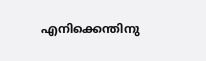എനിക്കെന്തിനു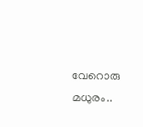വേറൊരു മധുരം..